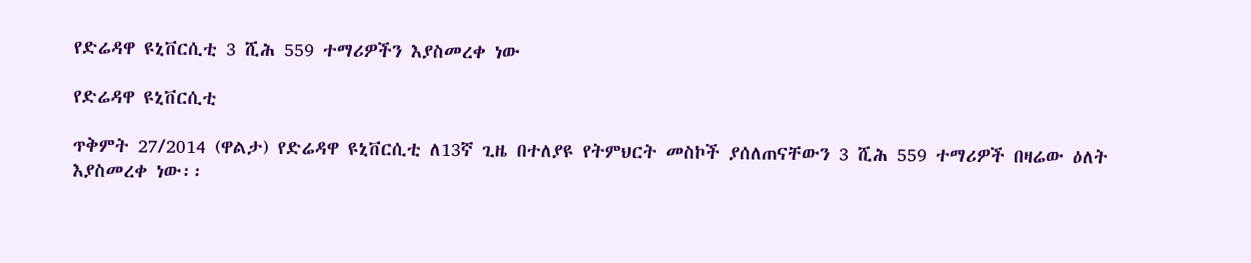የድሬዳዋ ዩኒቨርሲቲ 3 ሺሕ 559 ተማሪዎችን እያስመረቀ ነው

የድሬዳዋ ዩኒቨርሲቲ

ጥቅምት 27/2014 (ዋልታ) የድሬዳዋ ዩኒቨርሲቲ ለ13ኛ ጊዜ በተለያዩ የትምህርት መስኮች ያሰለጠናቸውን 3 ሺሕ 559 ተማሪዎች በዛሬው ዕለት እያስመረቀ ነው፡፡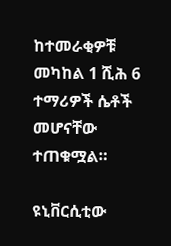ከተመራቂዎቹ መካከል 1 ሺሕ 6 ተማሪዎች ሴቶች መሆናቸው ተጠቁሟል።

ዩኒቨርሲቲው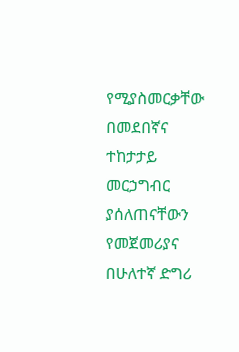የሚያስመርቃቸው በመደበኛና ተከታታይ መርኃግብር ያሰለጠናቸውን የመጀመሪያና በሁለተኛ ድግሪ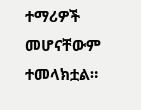ተማሪዎች መሆናቸውም ተመላክቷል።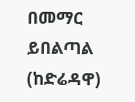በመማር ይበልጣል (ከድሬዳዋ)